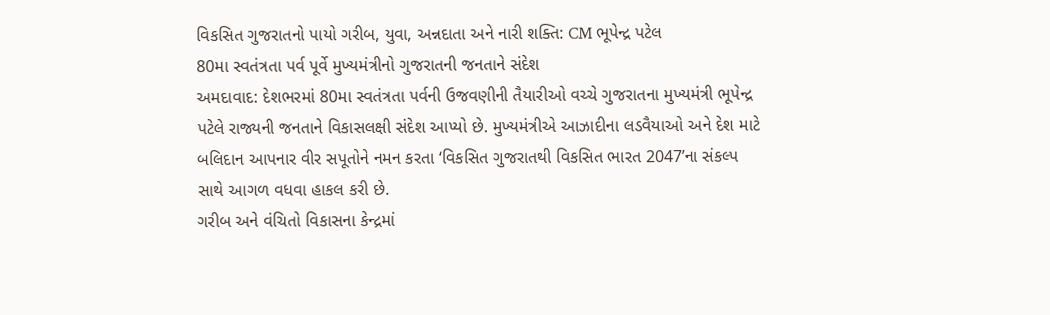વિકસિત ગુજરાતનો પાયો ગરીબ, યુવા, અન્નદાતા અને નારી શક્તિ: CM ભૂપેન્દ્ર પટેલ
80મા સ્વતંત્રતા પર્વ પૂર્વે મુખ્યમંત્રીનો ગુજરાતની જનતાને સંદેશ
અમદાવાદ: દેશભરમાં 80મા સ્વતંત્રતા પર્વની ઉજવણીની તૈયારીઓ વચ્ચે ગુજરાતના મુખ્યમંત્રી ભૂપેન્દ્ર પટેલે રાજ્યની જનતાને વિકાસલક્ષી સંદેશ આપ્યો છે. મુખ્યમંત્રીએ આઝાદીના લડવૈયાઓ અને દેશ માટે બલિદાન આપનાર વીર સપૂતોને નમન કરતા ‘વિકસિત ગુજરાતથી વિકસિત ભારત 2047’ના સંકલ્પ સાથે આગળ વધવા હાકલ કરી છે.
ગરીબ અને વંચિતો વિકાસના કેન્દ્રમાં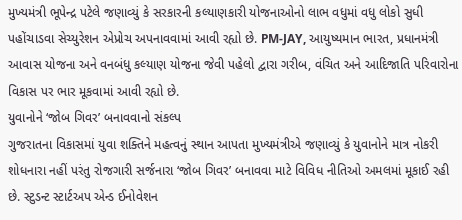મુખ્યમંત્રી ભૂપેન્દ્ર પટેલે જણાવ્યું કે સરકારની કલ્યાણકારી યોજનાઓનો લાભ વધુમાં વધુ લોકો સુધી પહોંચાડવા સેચ્યુરેશન એપ્રોચ અપનાવવામાં આવી રહ્યો છે. PM-JAY, આયુષ્યમાન ભારત, પ્રધાનમંત્રી આવાસ યોજના અને વનબંધુ કલ્યાણ યોજના જેવી પહેલો દ્વારા ગરીબ, વંચિત અને આદિજાતિ પરિવારોના વિકાસ પર ભાર મૂકવામાં આવી રહ્યો છે.
યુવાનોને ‘જોબ ગિવર’ બનાવવાનો સંકલ્પ
ગુજરાતના વિકાસમાં યુવા શક્તિને મહત્વનું સ્થાન આપતા મુખ્યમંત્રીએ જણાવ્યું કે યુવાનોને માત્ર નોકરી શોધનારા નહીં પરંતુ રોજગારી સર્જનારા ‘જોબ ગિવર’ બનાવવા માટે વિવિધ નીતિઓ અમલમાં મૂકાઈ રહી છે. સ્ટુડન્ટ સ્ટાર્ટઅપ એન્ડ ઈનોવેશન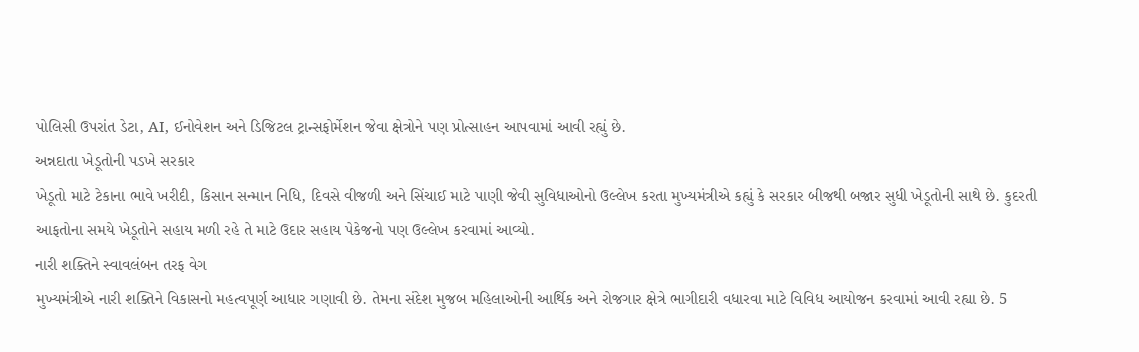પોલિસી ઉપરાંત ડેટા, AI, ઈનોવેશન અને ડિજિટલ ટ્રાન્સફોર્મેશન જેવા ક્ષેત્રોને પણ પ્રોત્સાહન આપવામાં આવી રહ્યું છે.
અન્નદાતા ખેડૂતોની પડખે સરકાર
ખેડૂતો માટે ટેકાના ભાવે ખરીદી, કિસાન સન્માન નિધિ, દિવસે વીજળી અને સિંચાઈ માટે પાણી જેવી સુવિધાઓનો ઉલ્લેખ કરતા મુખ્યમંત્રીએ કહ્યું કે સરકાર બીજથી બજાર સુધી ખેડૂતોની સાથે છે. કુદરતી આફતોના સમયે ખેડૂતોને સહાય મળી રહે તે માટે ઉદાર સહાય પેકેજનો પણ ઉલ્લેખ કરવામાં આવ્યો.
નારી શક્તિને સ્વાવલંબન તરફ વેગ
મુખ્યમંત્રીએ નારી શક્તિને વિકાસનો મહત્વપૂર્ણ આધાર ગણાવી છે. તેમના સંદેશ મુજબ મહિલાઓની આર્થિક અને રોજગાર ક્ષેત્રે ભાગીદારી વધારવા માટે વિવિધ આયોજન કરવામાં આવી રહ્યા છે. 5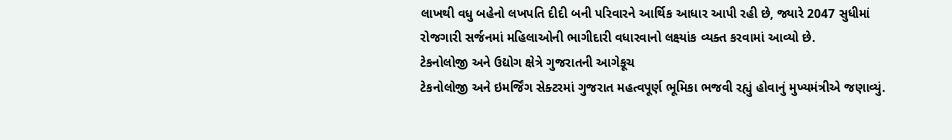લાખથી વધુ બહેનો લખપતિ દીદી બની પરિવારને આર્થિક આધાર આપી રહી છે, જ્યારે 2047 સુધીમાં રોજગારી સર્જનમાં મહિલાઓની ભાગીદારી વધારવાનો લક્ષ્યાંક વ્યક્ત કરવામાં આવ્યો છે.
ટેકનોલોજી અને ઉદ્યોગ ક્ષેત્રે ગુજરાતની આગેકૂચ
ટેકનોલોજી અને ઇમર્જિંગ સેક્ટરમાં ગુજરાત મહત્વપૂર્ણ ભૂમિકા ભજવી રહ્યું હોવાનું મુખ્યમંત્રીએ જણાવ્યું.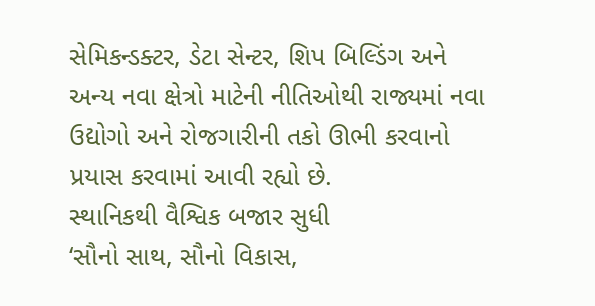સેમિકન્ડક્ટર, ડેટા સેન્ટર, શિપ બિલ્ડિંગ અને અન્ય નવા ક્ષેત્રો માટેની નીતિઓથી રાજ્યમાં નવા ઉદ્યોગો અને રોજગારીની તકો ઊભી કરવાનો પ્રયાસ કરવામાં આવી રહ્યો છે.
સ્થાનિકથી વૈશ્વિક બજાર સુધી
‘સૌનો સાથ, સૌનો વિકાસ,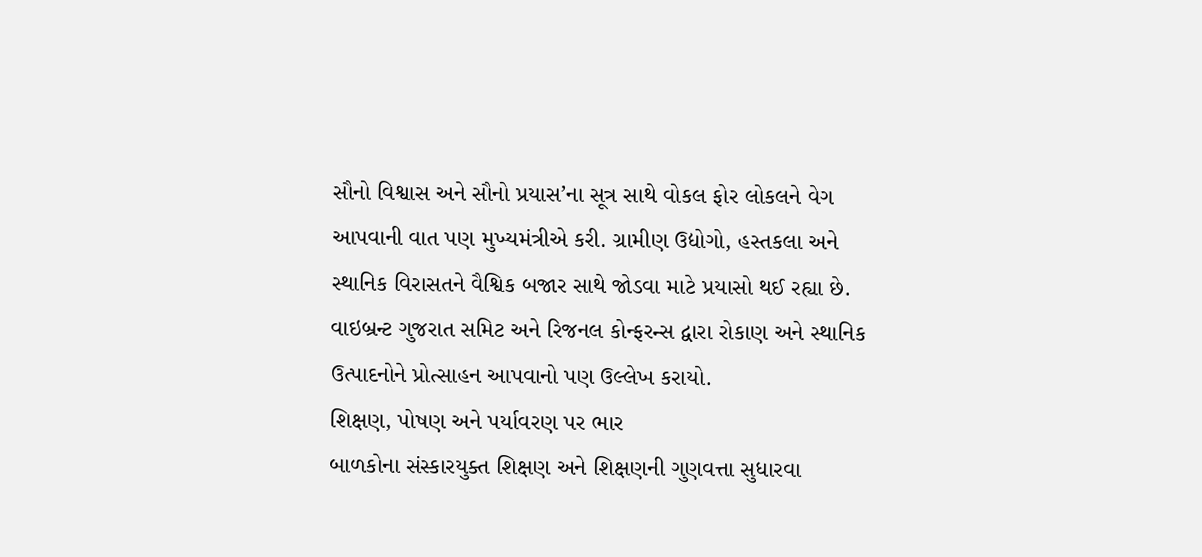સૌનો વિશ્વાસ અને સૌનો પ્રયાસ’ના સૂત્ર સાથે વોકલ ફોર લોકલને વેગ આપવાની વાત પણ મુખ્યમંત્રીએ કરી. ગ્રામીણ ઉદ્યોગો, હસ્તકલા અને સ્થાનિક વિરાસતને વૈશ્વિક બજાર સાથે જોડવા માટે પ્રયાસો થઈ રહ્યા છે. વાઇબ્રન્ટ ગુજરાત સમિટ અને રિજનલ કોન્ફરન્સ દ્વારા રોકાણ અને સ્થાનિક ઉત્પાદનોને પ્રોત્સાહન આપવાનો પણ ઉલ્લેખ કરાયો.
શિક્ષણ, પોષણ અને પર્યાવરણ પર ભાર
બાળકોના સંસ્કારયુક્ત શિક્ષણ અને શિક્ષણની ગુણવત્તા સુધારવા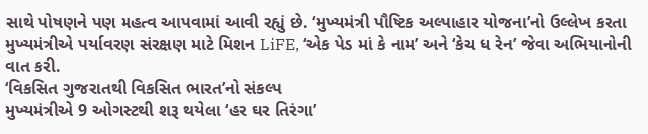સાથે પોષણને પણ મહત્વ આપવામાં આવી રહ્યું છે. ‘મુખ્યમંત્રી પૌષ્ટિક અલ્પાહાર યોજના’નો ઉલ્લેખ કરતા મુખ્યમંત્રીએ પર્યાવરણ સંરક્ષણ માટે મિશન LiFE, ‘એક પેડ માં કે નામ’ અને ‘કેચ ધ રેન’ જેવા અભિયાનોની વાત કરી.
‘વિકસિત ગુજરાતથી વિકસિત ભારત’નો સંકલ્પ
મુખ્યમંત્રીએ 9 ઓગસ્ટથી શરૂ થયેલા ‘હર ઘર તિરંગા’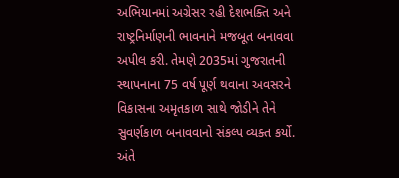અભિયાનમાં અગ્રેસર રહી દેશભક્તિ અને રાષ્ટ્રનિર્માણની ભાવનાને મજબૂત બનાવવા અપીલ કરી. તેમણે 2035માં ગુજરાતની સ્થાપનાના 75 વર્ષ પૂર્ણ થવાના અવસરને વિકાસના અમૃતકાળ સાથે જોડીને તેને સુવર્ણકાળ બનાવવાનો સંકલ્પ વ્યક્ત કર્યો. અંતે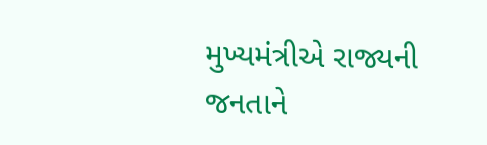મુખ્યમંત્રીએ રાજ્યની જનતાને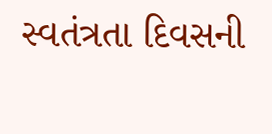સ્વતંત્રતા દિવસની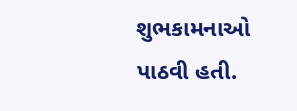શુભકામનાઓ પાઠવી હતી.